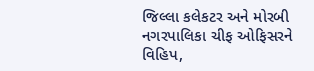જિલ્લા કલેકટર અને મોરબી નગરપાલિકા ચીફ ઓફિસરને વિહિપ,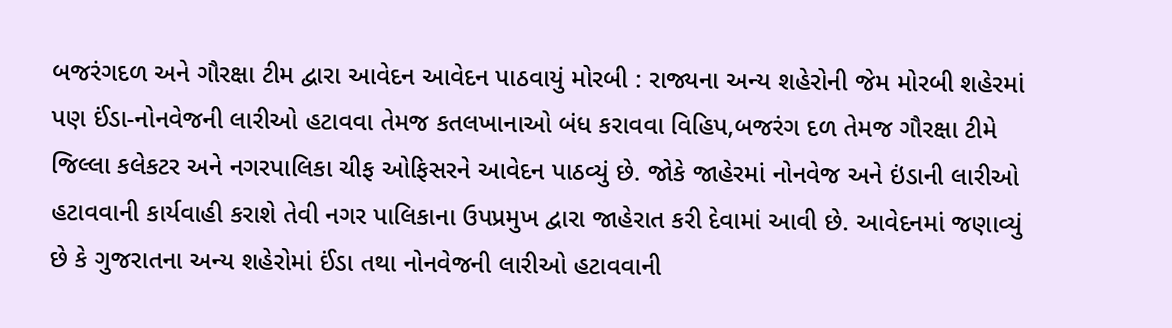બજરંગદળ અને ગૌરક્ષા ટીમ દ્વારા આવેદન આવેદન પાઠવાયું મોરબી : રાજ્યના અન્ય શહેરોની જેમ મોરબી શહેરમાં પણ ઈંડા-નોનવેજની લારીઓ હટાવવા તેમજ કતલખાનાઓ બંધ કરાવવા વિહિપ,બજરંગ દળ તેમજ ગૌરક્ષા ટીમે જિલ્લા કલેકટર અને નગરપાલિકા ચીફ ઓફિસરને આવેદન પાઠવ્યું છે. જોકે જાહેરમાં નોનવેજ અને ઇંડાની લારીઓ હટાવવાની કાર્યવાહી કરાશે તેવી નગર પાલિકાના ઉપપ્રમુખ દ્વારા જાહેરાત કરી દેવામાં આવી છે. આવેદનમાં જણાવ્યું છે કે ગુજરાતના અન્ય શહેરોમાં ઈંડા તથા નોનવેજની લારીઓ હટાવવાની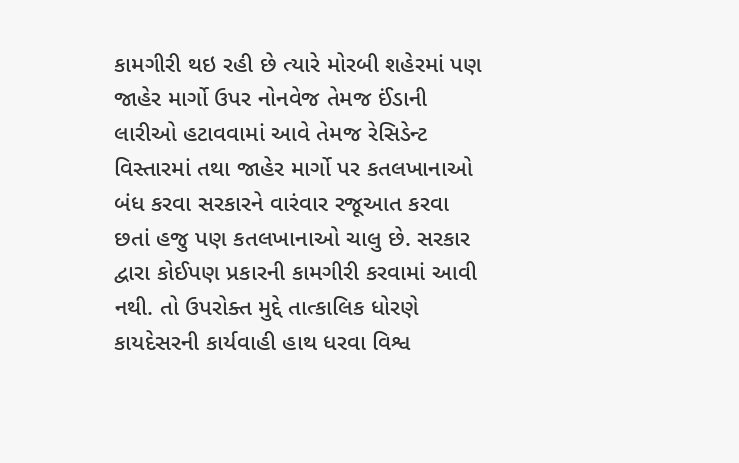કામગીરી થઇ રહી છે ત્યારે મોરબી શહેરમાં પણ જાહેર માર્ગો ઉપર નોનવેજ તેમજ ઈંડાની લારીઓ હટાવવામાં આવે તેમજ રેસિડેન્ટ વિસ્તારમાં તથા જાહેર માર્ગો પર કતલખાનાઓ બંધ કરવા સરકારને વારંવાર રજૂઆત કરવા છતાં હજુ પણ કતલખાનાઓ ચાલુ છે. સરકાર દ્વારા કોઈપણ પ્રકારની કામગીરી કરવામાં આવી નથી. તો ઉપરોક્ત મુદ્દે તાત્કાલિક ધોરણે કાયદેસરની કાર્યવાહી હાથ ધરવા વિશ્વ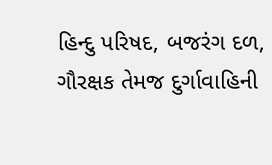હિન્દુ પરિષદ, બજરંગ દળ, ગૌરક્ષક તેમજ દુર્ગાવાહિની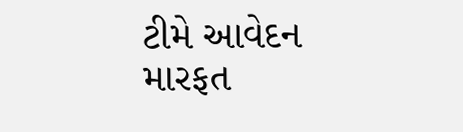ટીમે આવેદન મારફત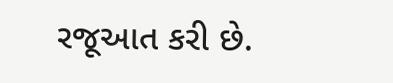રજૂઆત કરી છે.